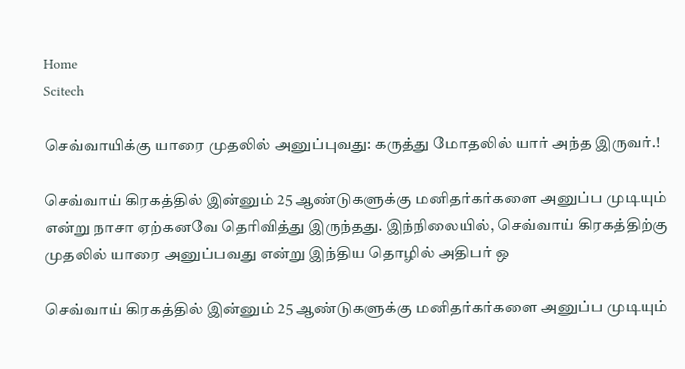Home
Scitech

செவ்வாயிக்கு யாரை முதலில் அனுப்புவது: கருத்து மோதலில் யார் அந்த இருவர்.!

செவ்வாய் கிரகத்தில் இன்னும் 25 ஆண்டுகளுக்கு மனிதர்கர்களை அனுப்ப முடியும் என்று நாசா ஏற்கனவே தெரிவித்து இருந்தது. இந்நிலையில், செவ்வாய் கிரகத்திற்கு முதலில் யாரை அனுப்பவது என்று இந்திய தொழில் அதிபர் ஒ

செவ்வாய் கிரகத்தில் இன்னும் 25 ஆண்டுகளுக்கு மனிதர்கர்களை அனுப்ப முடியும்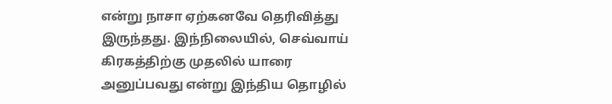என்று நாசா ஏற்கனவே தெரிவித்து இருந்தது. இந்நிலையில், செவ்வாய் கிரகத்திற்கு முதலில் யாரை அனுப்பவது என்று இந்திய தொழில்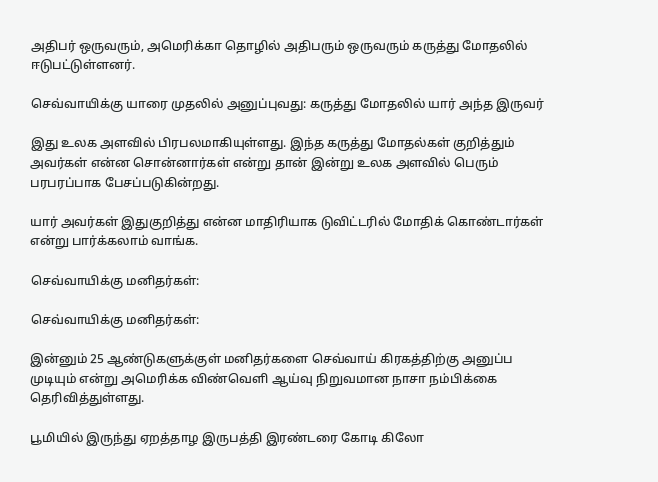அதிபர் ஒருவரும், அமெரிக்கா தொழில் அதிபரும் ஒருவரும் கருத்து மோதலில் ஈடுபட்டுள்ளனர்.

செவ்வாயிக்கு யாரை முதலில் அனுப்புவது: கருத்து மோதலில் யார் அந்த இருவர்

இது உலக அளவில் பிரபலமாகியுள்ளது. இந்த கருத்து மோதல்கள் குறித்தும் அவர்கள் என்ன சொன்னார்கள் என்று தான் இன்று உலக அளவில் பெரும் பரபரப்பாக பேசப்படுகின்றது.

யார் அவர்கள் இதுகுறித்து என்ன மாதிரியாக டுவிட்டரில் மோதிக் கொண்டார்கள் என்று பார்க்கலாம் வாங்க.

செவ்வாயிக்கு மனிதர்கள்:

செவ்வாயிக்கு மனிதர்கள்:

இன்னும் 25 ஆண்டுகளுக்குள் மனிதர்களை செவ்வாய் கிரகத்திற்கு அனுப்ப முடியும் என்று அமெரிக்க விண்வெளி ஆய்வு நிறுவமான நாசா நம்பிக்கை தெரிவித்துள்ளது.

பூமியில் இருந்து ஏறத்தாழ இருபத்தி இரண்டரை கோடி கிலோ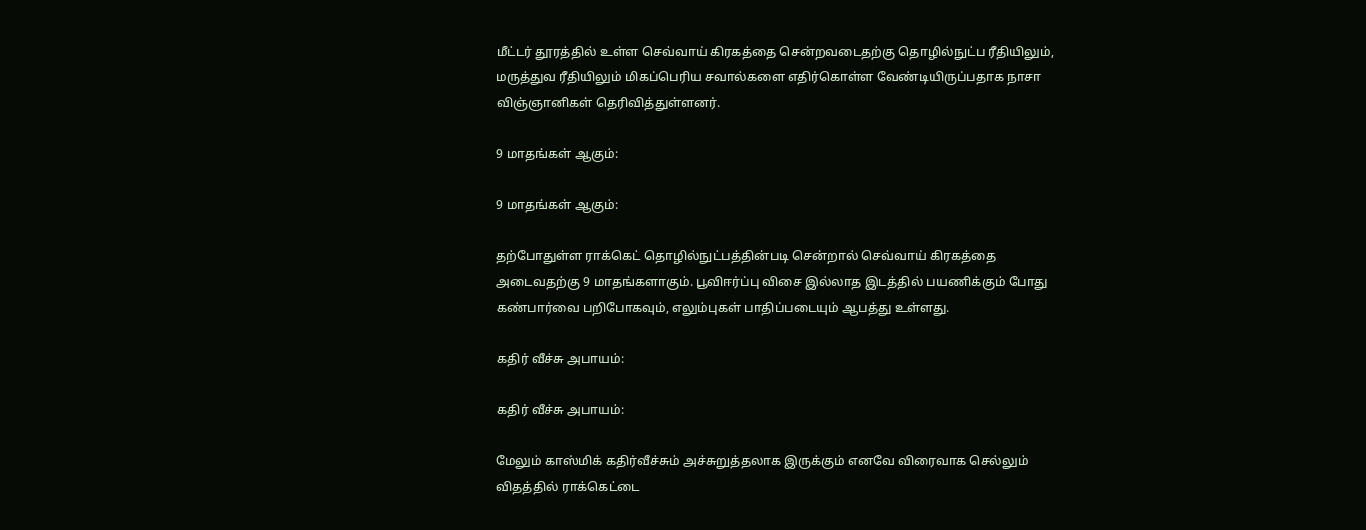மீட்டர் தூரத்தில் உள்ள செவ்வாய் கிரகத்தை சென்றவடைதற்கு தொழில்நுட்ப ரீதியிலும், மருத்துவ ரீதியிலும் மிகப்பெரிய சவால்களை எதிர்கொள்ள வேண்டியிருப்பதாக நாசா விஞ்ஞானிகள் தெரிவித்துள்ளனர்.

9 மாதங்கள் ஆகும்:

9 மாதங்கள் ஆகும்:

தற்போதுள்ள ராக்கெட் தொழில்நுட்பத்தின்படி சென்றால் செவ்வாய் கிரகத்தை அடைவதற்கு 9 மாதங்களாகும். பூவிஈர்ப்பு விசை இல்லாத இடத்தில் பயணிக்கும் போது கண்பார்வை பறிபோகவும், எலும்புகள் பாதிப்படையும் ஆபத்து உள்ளது.

கதிர் வீச்சு அபாயம்:

கதிர் வீச்சு அபாயம்:

மேலும் காஸ்மிக் கதிர்வீச்சும் அச்சுறுத்தலாக இருக்கும் எனவே விரைவாக செல்லும் விதத்தில் ராக்கெட்டை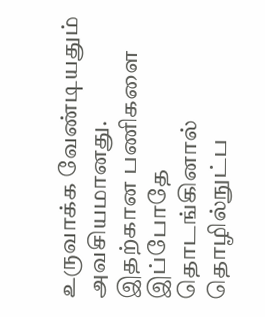உருவாக்க வேண்டியதும் அவசியமானது. இதற்கான பணிகளை இப்போதே தொடங்கினால் தொழில்நுட்ப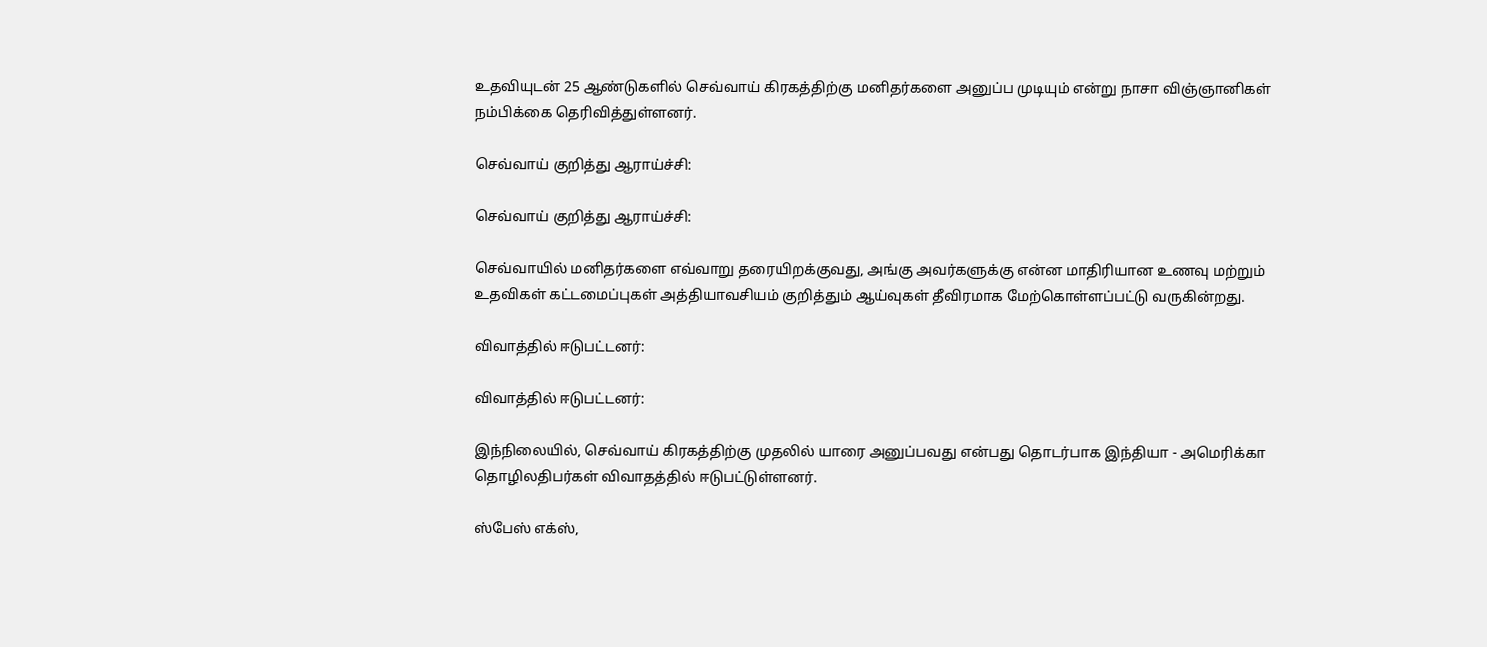உதவியுடன் 25 ஆண்டுகளில் செவ்வாய் கிரகத்திற்கு மனிதர்களை அனுப்ப முடியும் என்று நாசா விஞ்ஞானிகள் நம்பிக்கை தெரிவித்துள்ளனர்.

செவ்வாய் குறித்து ஆராய்ச்சி:

செவ்வாய் குறித்து ஆராய்ச்சி:

செவ்வாயில் மனிதர்களை எவ்வாறு தரையிறக்குவது, அங்கு அவர்களுக்கு என்ன மாதிரியான உணவு மற்றும் உதவிகள் கட்டமைப்புகள் அத்தியாவசியம் குறித்தும் ஆய்வுகள் தீவிரமாக மேற்கொள்ளப்பட்டு வருகின்றது.

விவாத்தில் ஈடுபட்டனர்:

விவாத்தில் ஈடுபட்டனர்:

இந்நிலையில், செவ்வாய் கிரகத்திற்கு முதலில் யாரை அனுப்பவது என்பது தொடர்பாக இந்தியா - அமெரிக்கா தொழிலதிபர்கள் விவாதத்தில் ஈடுபட்டுள்ளனர்.

ஸ்பேஸ் எக்ஸ்,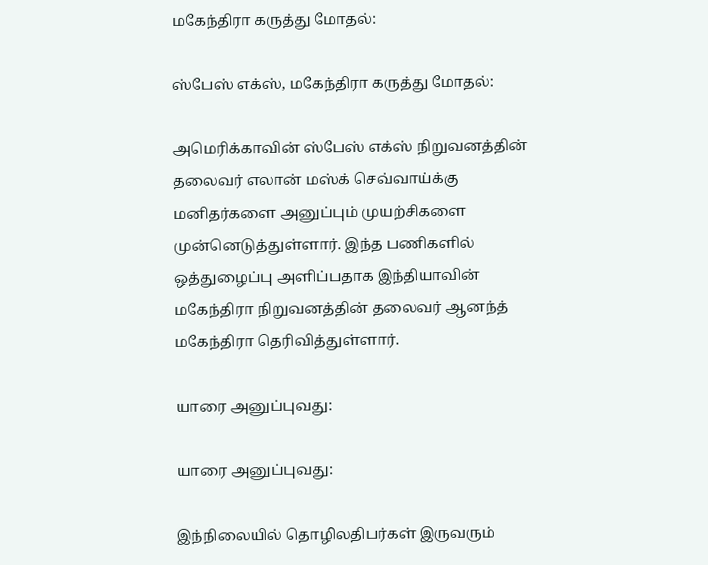மகேந்திரா கருத்து மோதல்:

ஸ்பேஸ் எக்ஸ், மகேந்திரா கருத்து மோதல்:

அமெரிக்காவின் ஸ்பேஸ் எக்ஸ் நிறுவனத்தின் தலைவர் எலான் மஸ்க் செவ்வாய்க்கு மனிதர்களை அனுப்பும் முயற்சிகளை முன்னெடுத்துள்ளார். இந்த பணிகளில் ஒத்துழைப்பு அளிப்பதாக இந்தியாவின் மகேந்திரா நிறுவனத்தின் தலைவர் ஆனந்த் மகேந்திரா தெரிவித்துள்ளார்.

யாரை அனுப்புவது:

யாரை அனுப்புவது:

இந்நிலையில் தொழிலதிபர்கள் இருவரும்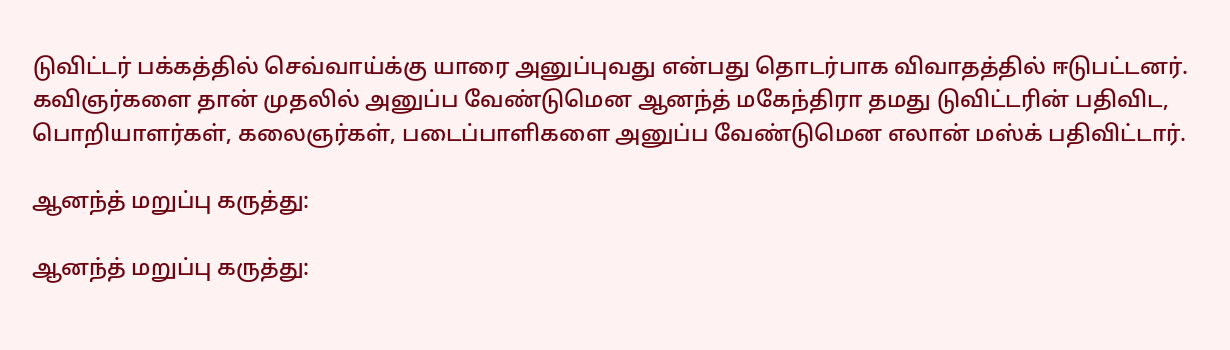டுவிட்டர் பக்கத்தில் செவ்வாய்க்கு யாரை அனுப்புவது என்பது தொடர்பாக விவாதத்தில் ஈடுபட்டனர். கவிஞர்களை தான் முதலில் அனுப்ப வேண்டுமென ஆனந்த் மகேந்திரா தமது டுவிட்டரின் பதிவிட, பொறியாளர்கள், கலைஞர்கள், படைப்பாளிகளை அனுப்ப வேண்டுமென எலான் மஸ்க் பதிவிட்டார்.

ஆனந்த் மறுப்பு கருத்து:

ஆனந்த் மறுப்பு கருத்து: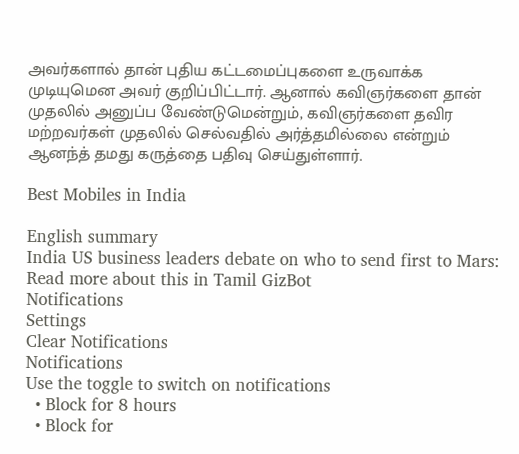அவர்களால் தான் புதிய கட்டமைப்புகளை உருவாக்க முடியுமென அவர் குறிப்பிட்டார். ஆனால் கவிஞர்களை தான் முதலில் அனுப்ப வேண்டுமென்றும், கவிஞர்களை தவிர மற்றவர்கள் முதலில் செல்வதில் அர்த்தமில்லை என்றும் ஆனந்த் தமது கருத்தை பதிவு செய்துள்ளார்.

Best Mobiles in India

English summary
India US business leaders debate on who to send first to Mars: Read more about this in Tamil GizBot
Notifications
Settings
Clear Notifications
Notifications
Use the toggle to switch on notifications
  • Block for 8 hours
  • Block for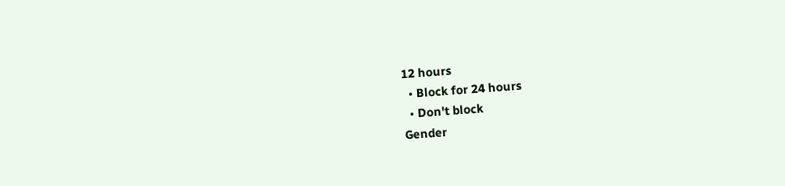12 hours
  • Block for 24 hours
  • Don't block
Gender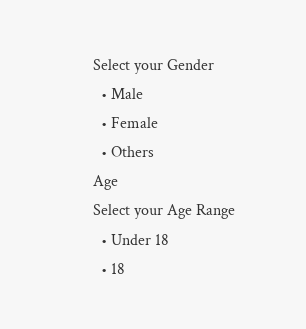Select your Gender
  • Male
  • Female
  • Others
Age
Select your Age Range
  • Under 18
  • 18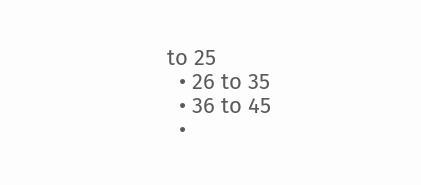to 25
  • 26 to 35
  • 36 to 45
  •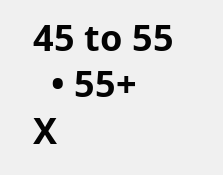45 to 55
  • 55+
X